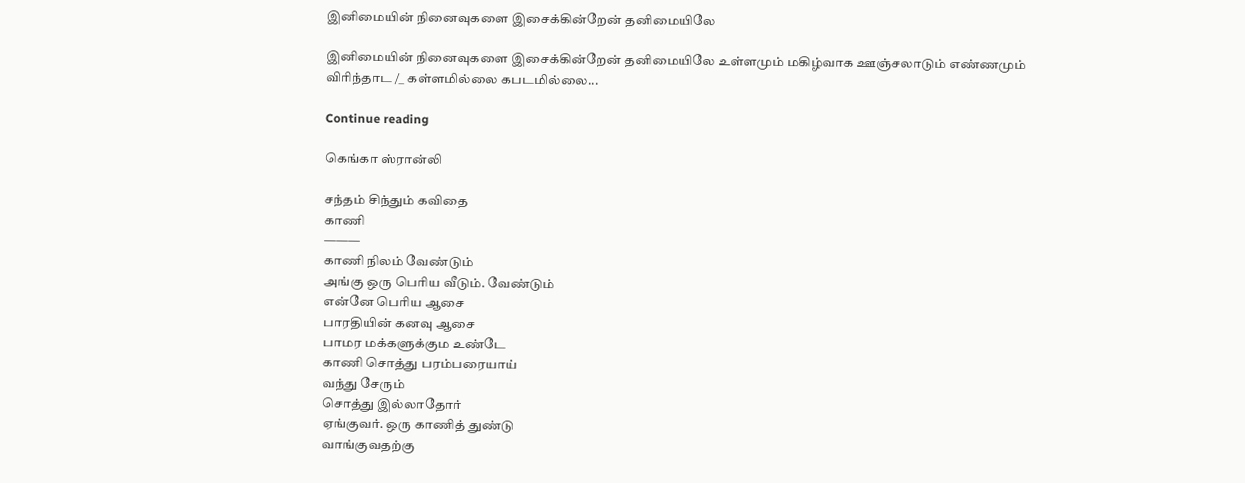இனிமையின் நினைவுகளை இசைக்கின்றேன் தனிமையிலே

இனிமையின் நினைவுகளை இசைக்கின்றேன் தனிமையிலே உள்ளமும் மகிழ்வாக ஊஞ்சலாடும் எண்ணமும் விரிந்தாட /_ கள்ளமில்லை கபடமில்லை...

Continue reading

கெங்கா ஸ்ரான்லி

சந்தம் சிந்தும் கவிதை
காணி
———
காணி நிலம் வேண்டும்
அங்கு ஒரு பெரிய வீடும். வேண்டும்
என்னே பெரிய ஆசை
பாரதியின் கனவு ஆசை
பாமர மக்களுக்கும உண்டே
காணி சொத்து பரம்பரையாய்
வந்து சேரும்
சொத்து இல்லாதோர்
ஏங்குவர். ஒரு காணித் துண்டு
வாங்குவதற்கு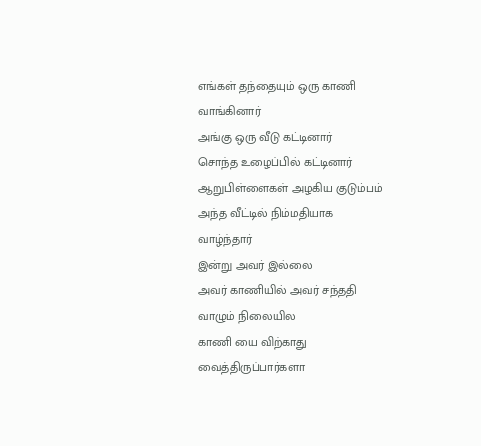எங்கள் தந்தையும் ஒரு காணி வாங்கினார்
அங்கு ஒரு வீடு கட்டினார்
சொந்த உழைப்பில் கட்டினார்
ஆறுபிள்ளைகள் அழகிய குடும்பம்
அந்த வீட்டில் நிம்மதியாக
வாழ்ந்தார்
இன்று அவர் இல்லை
அவர் காணியில் அவர் சந்ததி
வாழும் நிலையில
காணி யை விற்காது
வைத்திருப்பார்களா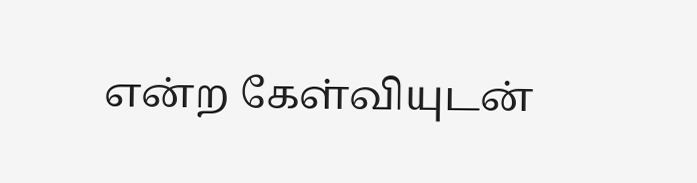என்ற கேள்வியுடன்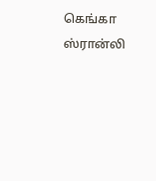கெங்கா ஸ்ரான்லி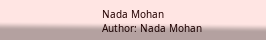Nada Mohan
Author: Nada Mohan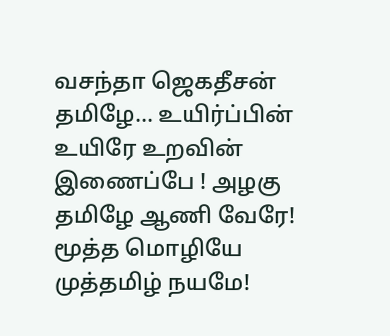வசந்தா ஜெகதீசன் தமிழே... உயிர்ப்பின் உயிரே உறவின் இணைப்பே ! அழகு தமிழே ஆணி வேரே! மூத்த மொழியே முத்தமிழ் நயமே!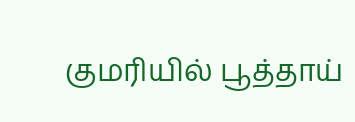குமரியில் பூத்தாய்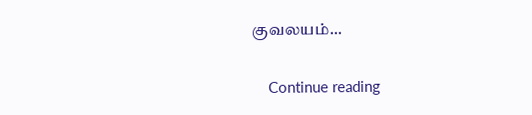குவலயம்...

    Continue reading